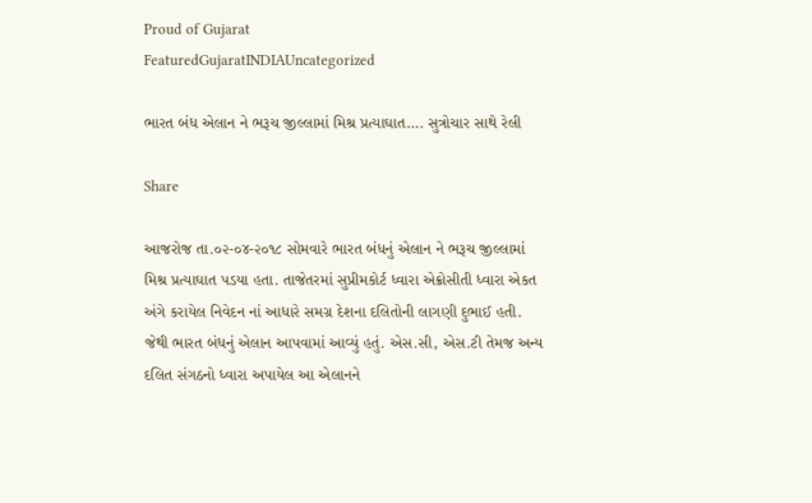Proud of Gujarat
FeaturedGujaratINDIAUncategorized

ભારત બંધ એલાન ને ભરૂચ જીલ્લામાં મિશ્ર પ્રત્યાઘાત…. સુત્રોચાર સાથે રેલી

Share

આજરોજ તા.૦૨-૦૪-૨૦૧૮ સોમવારે ભારત બંધનું એલાન ને ભરૂચ જીલ્લામાં મિશ્ર પ્રત્યાઘાત પડયા હતા. તાજેતરમાં સુપ્રીમકોર્ટ ધ્વારા એક્રોસીતી ધ્વારા એકત અંગે કરાયેલ નિવેદન નાં આધારે સમગ્ર દેશના દલિતોની લાગણી દુભાઈ હતી. જેથી ભારત બંધનું એલાન આપવામાં આવ્યું હતું. એસ.સી, એસ.ટી તેમજ અન્ય દલિત સંગઠનો ધ્વારા અપાયેલ આ એલાનને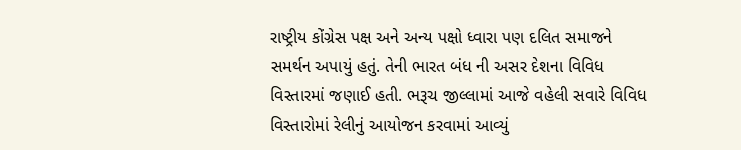રાષ્ટ્રીય કોંગ્રેસ પક્ષ અને અન્ય પક્ષો ધ્વારા પણ દલિત સમાજને સમર્થન અપાયું હતું. તેની ભારત બંધ ની અસર દેશના વિવિધ વિસ્તારમાં જણાઈ હતી. ભરૂચ જીલ્લામાં આજે વહેલી સવારે વિવિધ વિસ્તારોમાં રેલીનું આયોજન કરવામાં આવ્યું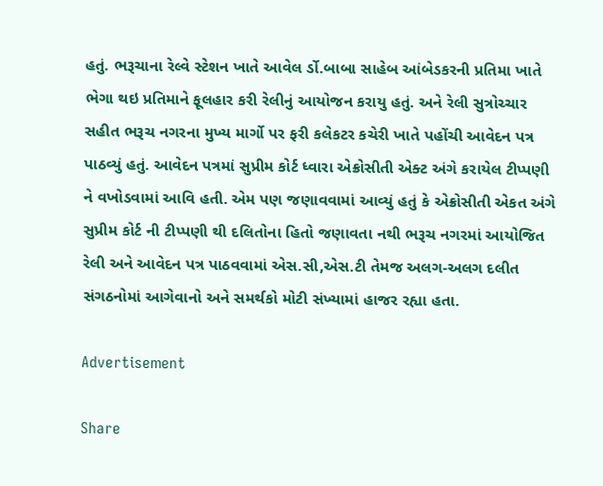હતું. ભરૂચાના રેલ્વે સ્ટેશન ખાતે આવેલ ર્ડો.બાબા સાહેબ આંબેડકરની પ્રતિમા ખાતે ભેગા થઇ પ્રતિમાને ફૂલહાર કરી રેલીનું આયોજન કરાયુ હતું. અને રેલી સુત્રોચ્ચાર સહીત ભરૂચ નગરના મુખ્ય માર્ગો પર ફરી કલેકટર કચેરી ખાતે પહોંચી આવેદન પત્ર પાઠવ્યું હતું. આવેદન પત્રમાં સુપ્રીમ કોર્ટ ધ્વારા એક્રોસીતી એક્ટ અંગે કરાયેલ ટીપ્પણી ને વખોડવામાં આવિ હતી. એમ પણ જણાવવામાં આવ્યું હતું કે એક્રોસીતી એકત અંગે સુપ્રીમ કોર્ટ ની ટીપ્પણી થી દલિતોના હિતો જણાવતા નથી ભરૂચ નગરમાં આયોજિત રેલી અને આવેદન પત્ર પાઠવવામાં એસ.સી,એસ.ટી તેમજ અલગ-અલગ દલીત સંગઠનોમાં આગેવાનો અને સમર્થકો મોટી સંખ્યામાં હાજર રહ્યા હતા.

Advertisement

Share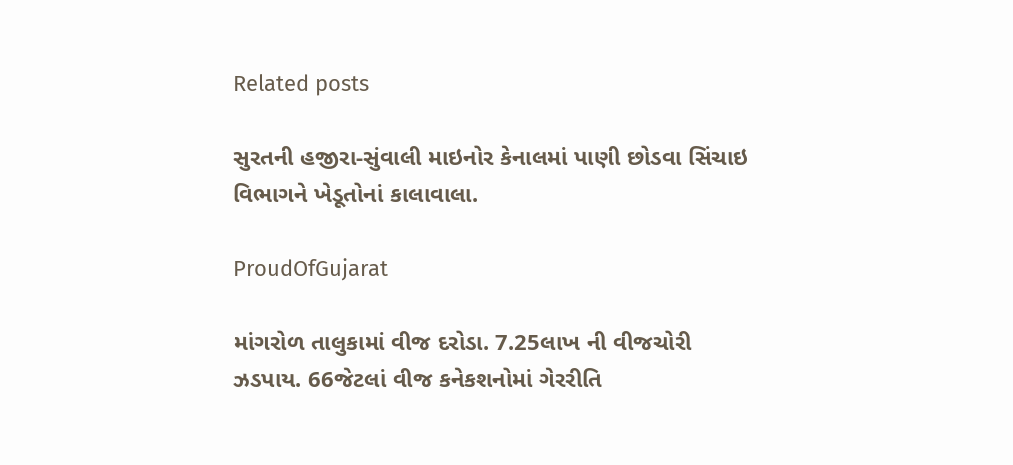Related posts

સુરતની હજીરા-સુંવાલી માઇનોર કેનાલમાં પાણી છોડવા સિંચાઇ વિભાગને ખેડૂતોનાં કાલાવાલા.

ProudOfGujarat

માંગરોળ તાલુકામાં વીજ દરોડા. 7.25લાખ ની વીજચોરી ઝડપાય. 66જેટલાં વીજ કનેકશનોમાં ગેરરીતિ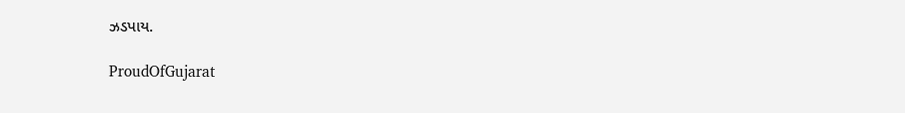ઝડપાય.

ProudOfGujarat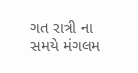ગત રાત્રી ના સમયે મંગલમ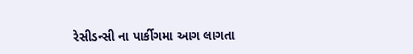રેસીડન્સી ના પાર્કીગમા આગ લાગતા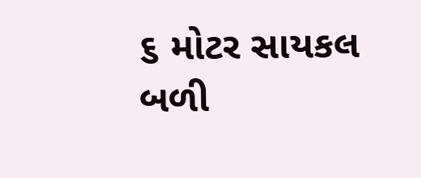૬ મોટર સાયકલ બળી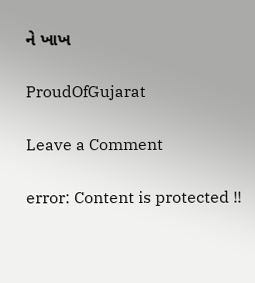ને ખાખ

ProudOfGujarat

Leave a Comment

error: Content is protected !!